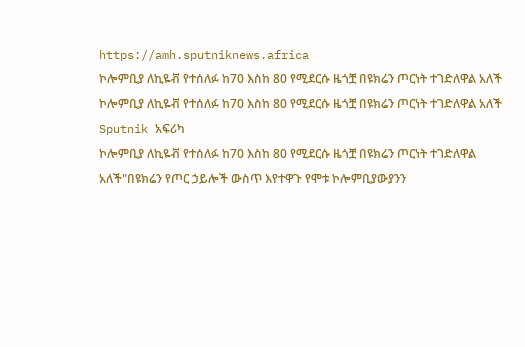https://amh.sputniknews.africa
ኮሎምቢያ ለኪዬቭ የተሰለፉ ከ70 እስከ 80 የሚደርሱ ዜጎቿ በዩክሬን ጦርነት ተገድለዋል አለች
ኮሎምቢያ ለኪዬቭ የተሰለፉ ከ70 እስከ 80 የሚደርሱ ዜጎቿ በዩክሬን ጦርነት ተገድለዋል አለች
Sputnik አፍሪካ
ኮሎምቢያ ለኪዬቭ የተሰለፉ ከ70 እስከ 80 የሚደርሱ ዜጎቿ በዩክሬን ጦርነት ተገድለዋል አለች"በዩክሬን የጦር ኃይሎች ውስጥ እየተዋጉ የሞቱ ኮሎምቢያውያንን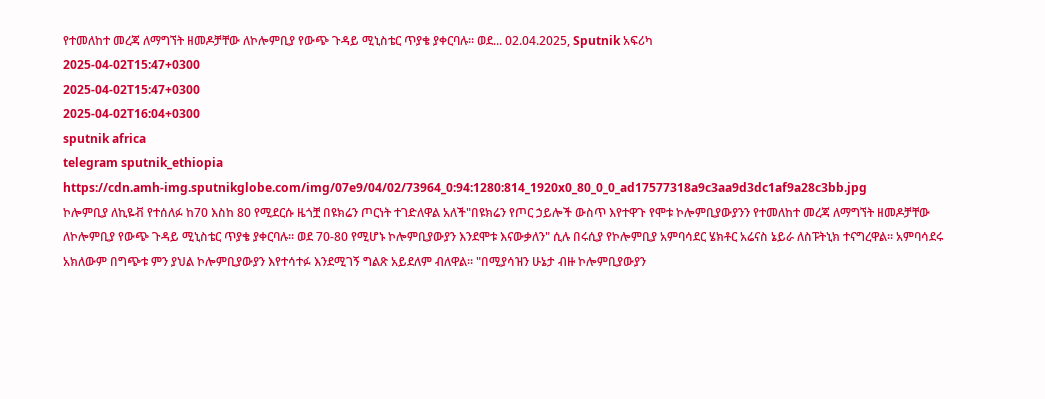የተመለከተ መረጃ ለማግኘት ዘመዶቻቸው ለኮሎምቢያ የውጭ ጉዳይ ሚኒስቴር ጥያቄ ያቀርባሉ። ወደ... 02.04.2025, Sputnik አፍሪካ
2025-04-02T15:47+0300
2025-04-02T15:47+0300
2025-04-02T16:04+0300
sputnik africa
telegram sputnik_ethiopia
https://cdn.amh-img.sputnikglobe.com/img/07e9/04/02/73964_0:94:1280:814_1920x0_80_0_0_ad17577318a9c3aa9d3dc1af9a28c3bb.jpg
ኮሎምቢያ ለኪዬቭ የተሰለፉ ከ70 እስከ 80 የሚደርሱ ዜጎቿ በዩክሬን ጦርነት ተገድለዋል አለች"በዩክሬን የጦር ኃይሎች ውስጥ እየተዋጉ የሞቱ ኮሎምቢያውያንን የተመለከተ መረጃ ለማግኘት ዘመዶቻቸው ለኮሎምቢያ የውጭ ጉዳይ ሚኒስቴር ጥያቄ ያቀርባሉ። ወደ 70-80 የሚሆኑ ኮሎምቢያውያን እንደሞቱ እናውቃለን" ሲሉ በሩሲያ የኮሎምቢያ አምባሳደር ሄክቶር አሬናስ ኔይራ ለስፑትኒክ ተናግረዋል። አምባሳደሩ አክለውም በግጭቱ ምን ያህል ኮሎምቢያውያን እየተሳተፉ እንደሚገኝ ግልጽ አይደለም ብለዋል። "በሚያሳዝን ሁኔታ ብዙ ኮሎምቢያውያን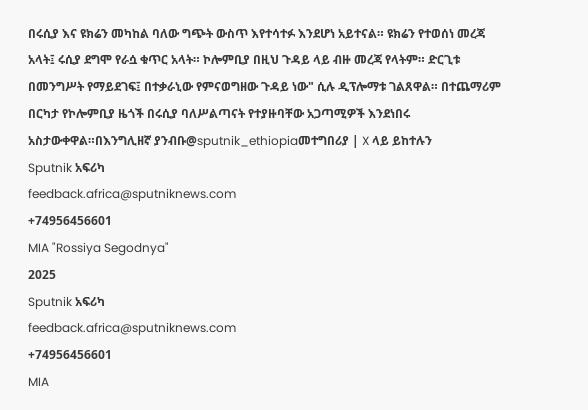በሩሲያ እና ዩክሬን መካከል ባለው ግጭት ውስጥ እየተሳተፉ እንደሆነ አይተናል። ዩክሬን የተወሰነ መረጃ አላት፤ ሩሲያ ደግሞ የራሷ ቁጥር አላት። ኮሎምቢያ በዚህ ጉዳይ ላይ ብዙ መረጃ የላትም። ድርጊቱ በመንግሥት የማይደገፍ፤ በተቃራኒው የምናወግዘው ጉዳይ ነው" ሲሉ ዲፕሎማቱ ገልጸዋል። በተጨማሪም በርካታ የኮሎምቢያ ዜጎች በሩሲያ ባለሥልጣናት የተያዙባቸው አጋጣሚዎች እንደነበሩ አስታውቀዋል።በእንግሊዘኛ ያንብቡ@sputnik_ethiopiaመተግበሪያ | X ላይ ይከተሉን
Sputnik አፍሪካ
feedback.africa@sputniknews.com
+74956456601
MIA "Rossiya Segodnya"
2025
Sputnik አፍሪካ
feedback.africa@sputniknews.com
+74956456601
MIA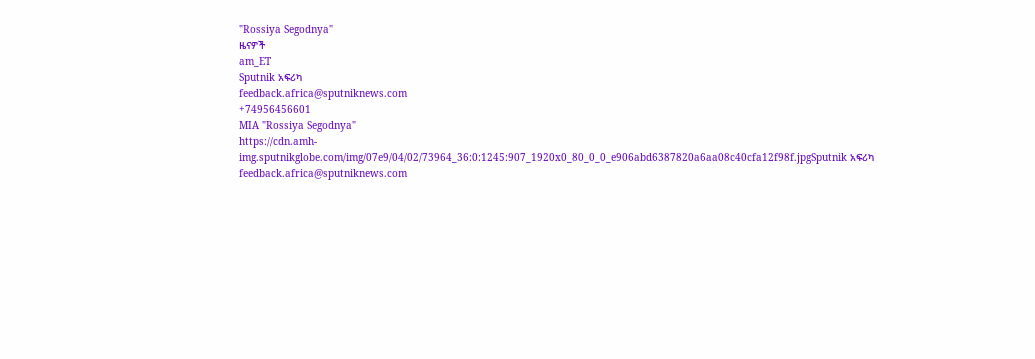"Rossiya Segodnya"
ዜናዎች
am_ET
Sputnik አፍሪካ
feedback.africa@sputniknews.com
+74956456601
MIA "Rossiya Segodnya"
https://cdn.amh-img.sputnikglobe.com/img/07e9/04/02/73964_36:0:1245:907_1920x0_80_0_0_e906abd6387820a6aa08c40cfa12f98f.jpgSputnik አፍሪካ
feedback.africa@sputniknews.com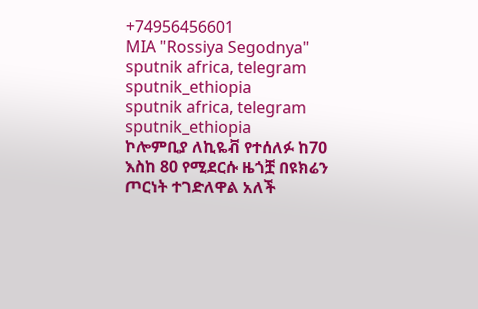+74956456601
MIA "Rossiya Segodnya"
sputnik africa, telegram sputnik_ethiopia
sputnik africa, telegram sputnik_ethiopia
ኮሎምቢያ ለኪዬቭ የተሰለፉ ከ70 እስከ 80 የሚደርሱ ዜጎቿ በዩክሬን ጦርነት ተገድለዋል አለች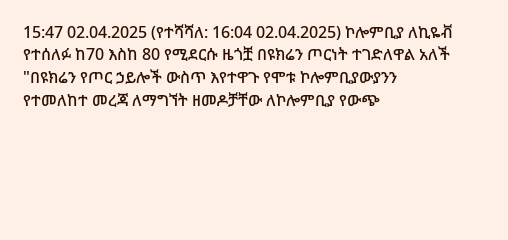15:47 02.04.2025 (የተሻሻለ: 16:04 02.04.2025) ኮሎምቢያ ለኪዬቭ የተሰለፉ ከ70 እስከ 80 የሚደርሱ ዜጎቿ በዩክሬን ጦርነት ተገድለዋል አለች
"በዩክሬን የጦር ኃይሎች ውስጥ እየተዋጉ የሞቱ ኮሎምቢያውያንን የተመለከተ መረጃ ለማግኘት ዘመዶቻቸው ለኮሎምቢያ የውጭ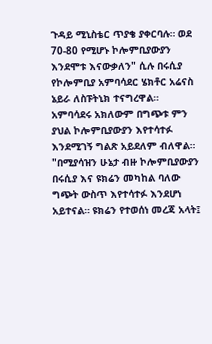ጉዳይ ሚኒስቴር ጥያቄ ያቀርባሉ። ወደ 70-80 የሚሆኑ ኮሎምቢያውያን እንደሞቱ እናውቃለን" ሲሉ በሩሲያ የኮሎምቢያ አምባሳደር ሄክቶር አሬናስ ኔይራ ለስፑትኒክ ተናግረዋል።
አምባሳደሩ አክለውም በግጭቱ ምን ያህል ኮሎምቢያውያን እየተሳተፉ እንደሚገኝ ግልጽ አይደለም ብለዋል።
"በሚያሳዝን ሁኔታ ብዙ ኮሎምቢያውያን በሩሲያ እና ዩክሬን መካከል ባለው ግጭት ውስጥ እየተሳተፉ እንደሆነ አይተናል። ዩክሬን የተወሰነ መረጃ አላት፤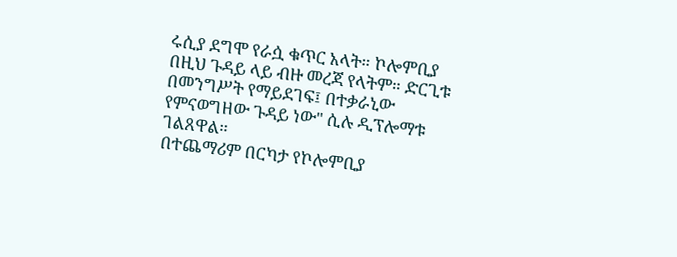ሩሲያ ደግሞ የራሷ ቁጥር አላት። ኮሎምቢያ በዚህ ጉዳይ ላይ ብዙ መረጃ የላትም። ድርጊቱ በመንግሥት የማይደገፍ፤ በተቃራኒው የምናወግዘው ጉዳይ ነው" ሲሉ ዲፕሎማቱ ገልጸዋል።
በተጨማሪም በርካታ የኮሎምቢያ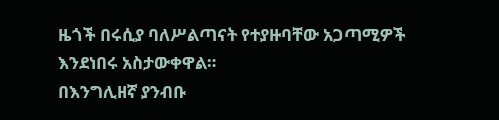ዜጎች በሩሲያ ባለሥልጣናት የተያዙባቸው አጋጣሚዎች እንደነበሩ አስታውቀዋል።
በእንግሊዘኛ ያንብቡ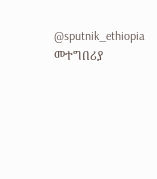@sputnik_ethiopia
መተግበሪያ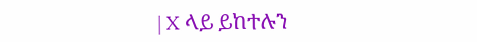| X ላይ ይከተሉን